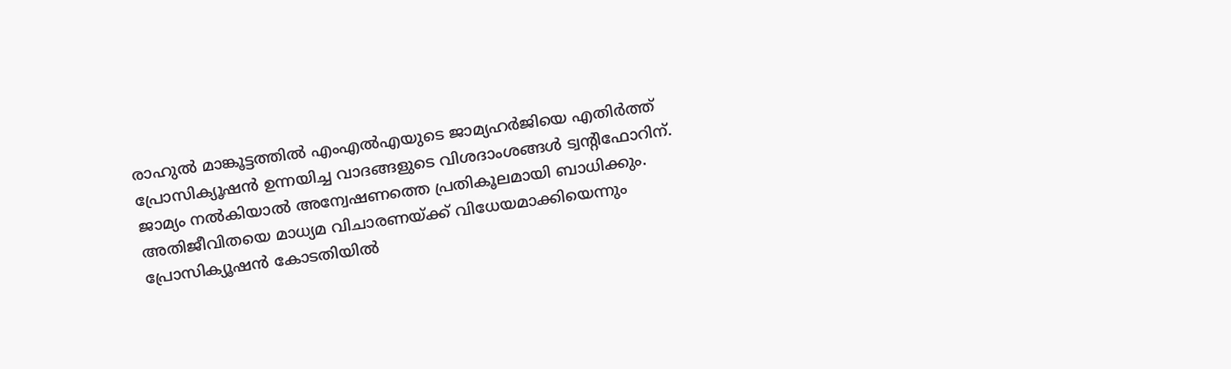രാഹുൽ മാങ്കൂട്ടത്തിൽ എംഎൽഎയുടെ ജാമ്യഹർജിയെ എതിർത്ത് പ്രോസിക്യൂഷൻ ഉന്നയിച്ച വാദങ്ങളുടെ വിശദാംശങ്ങൾ ട്വന്റിഫോറിന്. ജാമ്യം നൽകിയാൽ അന്വേഷണത്തെ പ്രതികൂലമായി ബാധിക്കും. അതിജീവിതയെ മാധ്യമ വിചാരണയ്ക്ക് വിധേയമാക്കിയെന്നും പ്രോസിക്യൂഷൻ കോടതിയിൽ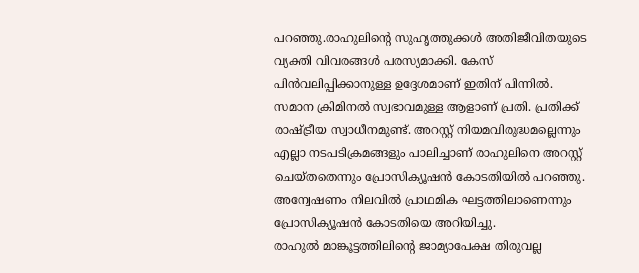പറഞ്ഞു.രാഹുലിന്റെ സുഹൃത്തുക്കൾ അതിജീവിതയുടെ വ്യക്തി വിവരങ്ങൾ പരസ്യമാക്കി. കേസ് പിൻവലിപ്പിക്കാനുള്ള ഉദ്ദേശമാണ് ഇതിന് പിന്നിൽ. സമാന ക്രിമിനൽ സ്വഭാവമുള്ള ആളാണ് പ്രതി. പ്രതിക്ക് രാഷ്ട്രീയ സ്വാധീനമുണ്ട്. അറസ്റ്റ് നിയമവിരുദ്ധമല്ലെന്നും എല്ലാ നടപടിക്രമങ്ങളും പാലിച്ചാണ് രാഹുലിനെ അറസ്റ്റ് ചെയ്തതെന്നും പ്രോസിക്യൂഷൻ കോടതിയിൽ പറഞ്ഞു. അന്വേഷണം നിലവിൽ പ്രാഥമിക ഘട്ടത്തിലാണെന്നും പ്രോസിക്യൂഷൻ കോടതിയെ അറിയിച്ചു.
രാഹുൽ മാങ്കൂട്ടത്തിലിന്റെ ജാമ്യാപേക്ഷ തിരുവല്ല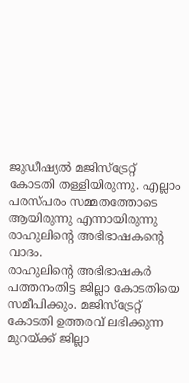ജുഡീഷ്യൽ മജിസ്ട്രേറ്റ് കോടതി തള്ളിയിരുന്നു. എല്ലാം പരസ്പരം സമ്മതത്തോടെ ആയിരുന്നു എന്നായിരുന്നു രാഹുലിന്റെ അഭിഭാഷകന്റെ വാദം.
രാഹുലിൻ്റെ അഭിഭാഷകർ പത്തനംതിട്ട ജില്ലാ കോടതിയെ സമീപിക്കും. മജിസ്ട്രേറ്റ് കോടതി ഉത്തരവ് ലഭിക്കുന്ന മുറയ്ക്ക് ജില്ലാ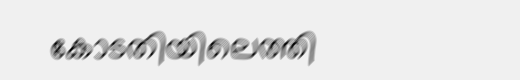കോടതിയിലെത്തി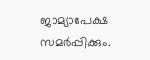ജാമ്യാപേക്ഷ സമർപ്പിക്കും.